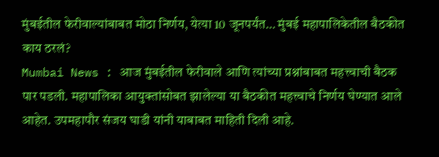मुंबईतील फेरीवाल्यांबाबत मोठा निर्णय, येत्या 10 जूनपर्यंत… मुंबई महापालिकेतील बैठकीत काय ठरलं?
Mumbai News : आज मुंबईतील फेरीवाले आणि त्यांच्या प्रश्नांबाबत महत्त्वाची बैठक पार पडली. महापालिका आयुक्तांसोबत झालेल्या या बैठकीत महत्त्वाचे निर्णय घेण्यात आले आहेत. उपमहापौर संजय घाडी यांनी याबाबत माहिती दिली आहे.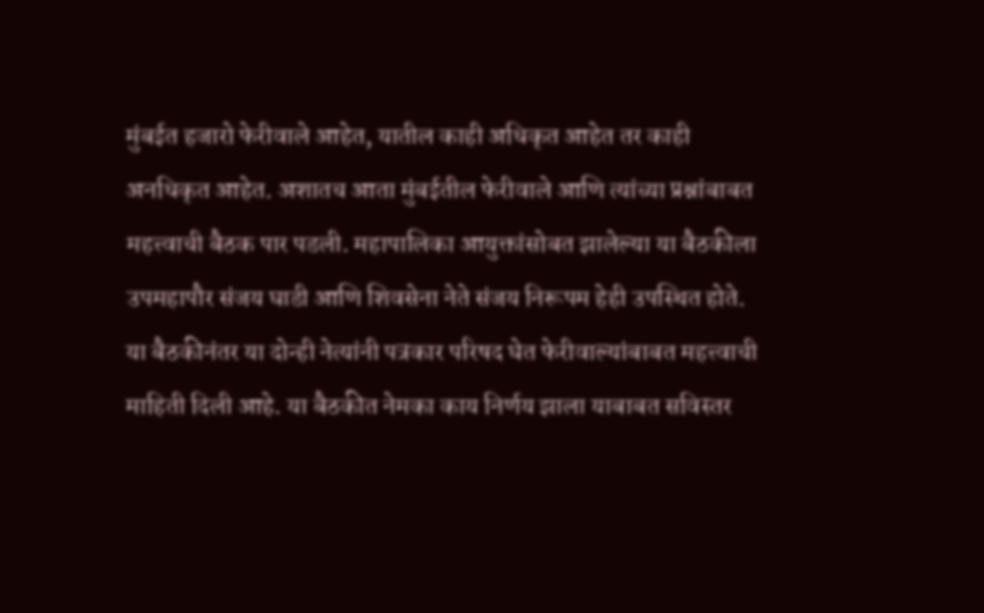मुंबईत हजारो फेरीवाले आहेत, यातील काही अधिकृत आहेत तर काही अनधिकृत आहेत. अशातच आता मुंबईतील फेरीवाले आणि त्यांच्या प्रश्नांबाबत महत्त्वाची बैठक पार पडली. महापालिका आयुक्तांसोबत झालेल्या या बैठकीला उपमहापौर संजय घाडी आणि शिवसेना नेते संजय निरूपम हेही उपस्थित होते. या बैठकीनंतर या दोन्ही नेत्यांनी पत्रकार परिषद घेत फेरीवाल्यांबाबत महत्त्वाची माहिती दिली आहे. या बैठकीत नेमका काय निर्णय झाला याबाबत सविस्तर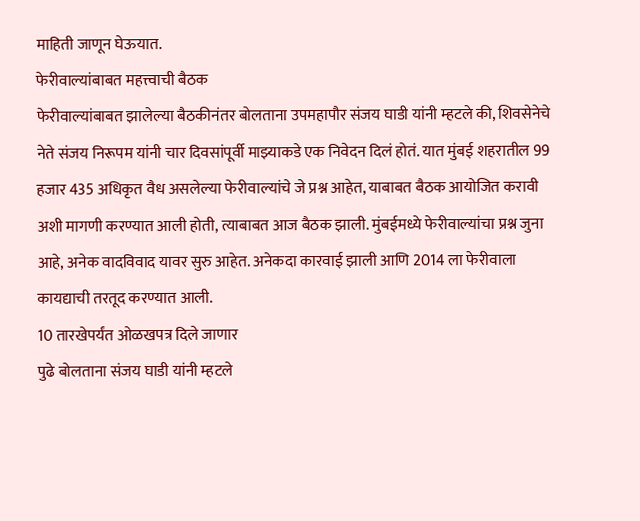माहिती जाणून घेऊयात.
फेरीवाल्यांबाबत महत्त्वाची बैठक
फेरीवाल्यांबाबत झालेल्या बैठकीनंतर बोलताना उपमहापौर संजय घाडी यांनी म्हटले की, शिवसेनेचे नेते संजय निरूपम यांनी चार दिवसांपूर्वी माझ्याकडे एक निवेदन दिलं होतं. यात मुंबई शहरातील 99 हजार 435 अधिकृत वैध असलेल्या फेरीवाल्यांचे जे प्रश्न आहेत, याबाबत बैठक आयोजित करावी अशी मागणी करण्यात आली होती, त्याबाबत आज बैठक झाली. मुंबईमध्ये फेरीवाल्यांचा प्रश्न जुना आहे, अनेक वादविवाद यावर सुरु आहेत. अनेकदा कारवाई झाली आणि 2014 ला फेरीवाला कायद्याची तरतूद करण्यात आली.
10 तारखेपर्यंत ओळखपत्र दिले जाणार
पुढे बोलताना संजय घाडी यांनी म्हटले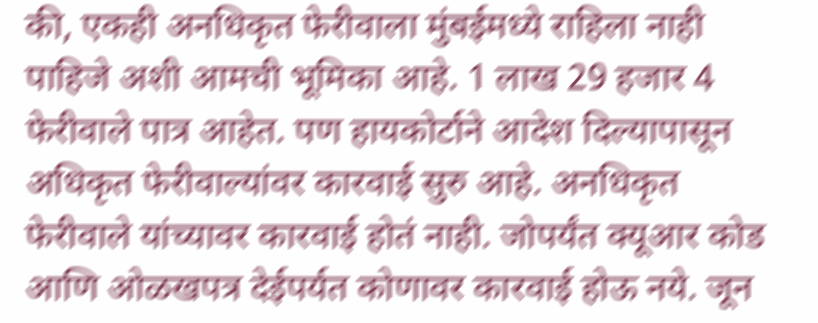की, एकही अनधिकृत फेरीवाला मुंबईमध्ये राहिला नाही पाहिजे अशी आमची भूमिका आहे. 1 लाख 29 हजार 4 फेरीवाले पात्र आहेत. पण हायकोर्टाने आदेश दिल्यापासून अधिकृत फेरीवाल्यांवर कारवाई सुरु आहे. अनधिकृत फेरीवाले यांच्यावर कारवाई होतं नाही. जोपर्यंत क्यूआर कोड आणि ओळखपत्र देईपर्यत कोणावर कारवाई होऊ नये. जून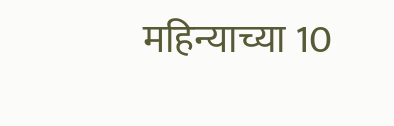महिन्याच्या 10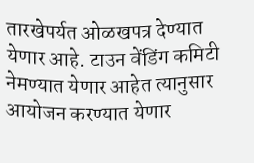तारखेपर्यत ओळखपत्र देण्यात येणार आहे. टाउन वेंडिंग कमिटी नेमण्यात येणार आहेत त्यानुसार आयोजन करण्यात येणार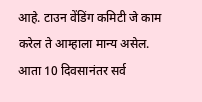आहे. टाउन वेंडिंग कमिटी जे काम करेल ते आम्हाला मान्य असेल. आता 10 दिवसानंतर सर्व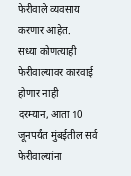फेरीवाले व्यवसाय करणार आहेत.
सध्या कोणत्याही फेरीवाल्यावर कारवाई होणार नाही
दरम्यान, आता 10 जूनपर्यंत मुंबईतील सर्व फेरीवाल्यांना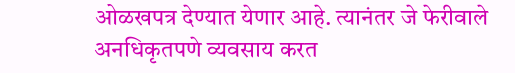ओळखपत्र देण्यात येणार आहे. त्यानंतर जे फेरीवाले अनधिकृतपणे व्यवसाय करत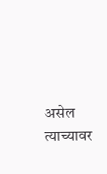असेल त्याच्यावर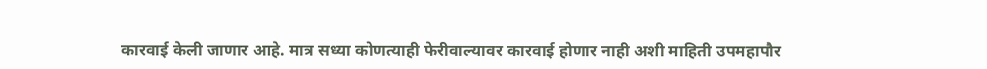कारवाई केली जाणार आहे. मात्र सध्या कोणत्याही फेरीवाल्यावर कारवाई होणार नाही अशी माहिती उपमहापौर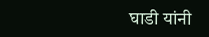घाडी यांनी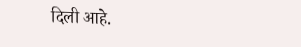दिली आहे.